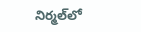నిర్మల్‌లో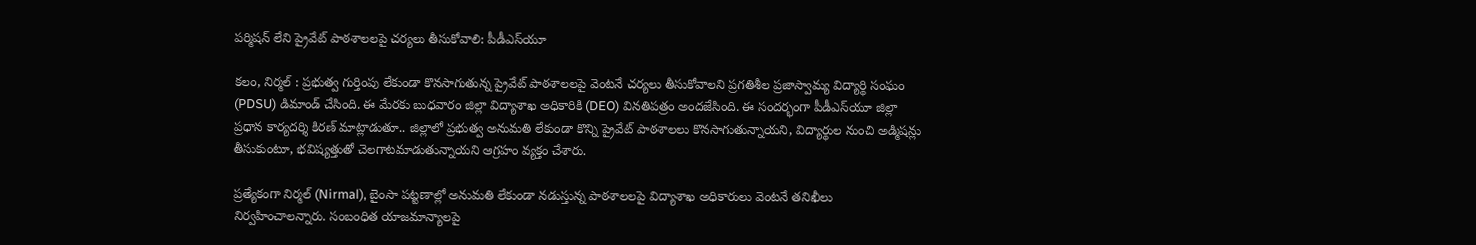పర్మిషన్ లేని ప్రైవేట్ పాఠశాలలపై చర్యలు తీసుకోవాలి: పీడీఎస్‌యూ

కలం, నిర్మల్ : ప్రభుత్వ గుర్తింపు లేకుండా కొనసాగుతున్న ప్రైవేట్ పాఠశాలలపై వెంటనే చర్యలు తీసుకోవాలని ప్రగతిశీల ప్రజాస్వామ్య విద్యార్థి సంఘం (PDSU) డిమాండ్ చేసింది. ఈ మేరకు బుధవారం జిల్లా విద్యాశాఖ అధికారికి (DEO) వినతిపత్రం అందజేసింది. ఈ సందర్భంగా పీడీఎస్‌యూ జిల్లా ప్రధాన కార్యదర్శి కిరణ్ మాట్లాడుతూ.. జిల్లాలో ప్రభుత్వ అనుమతి లేకుండా కొన్ని ప్రైవేట్ పాఠశాలలు కొనసాగుతున్నాయని, విద్యార్థుల నుంచి అడ్మిషన్లు తీసుకుంటూ, భవిష్యత్తుతో చెలగాటమాడుతున్నాయని ఆగ్రహం వ్యక్తం చేశారు.

ప్రత్యేకంగా నిర్మల్ (Nirmal), బైంసా పట్టణాల్లో అనుమతి లేకుండా నడుస్తున్న పాఠశాలలపై విద్యాశాఖ అధికారులు వెంటనే తనిఖీలు నిర్వహించాలన్నారు. సంబంధిత యాజమాన్యాలపై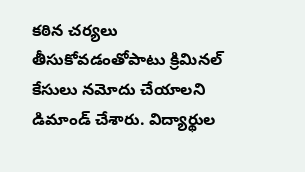కఠిన చర్యలు తీసుకోవడంతోపాటు క్రిమినల్ కేసులు నమోదు చేయాలని డిమాండ్ చేశారు. విద్యార్థుల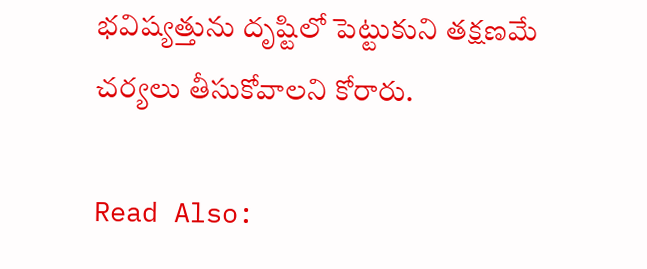భవిష్యత్తును దృష్టిలో పెట్టుకుని తక్షణమే చర్యలు తీసుకోవాలని కోరారు.

Read Also: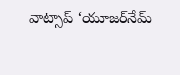వాట్సాప్ ‘యూజర్‌నేమ్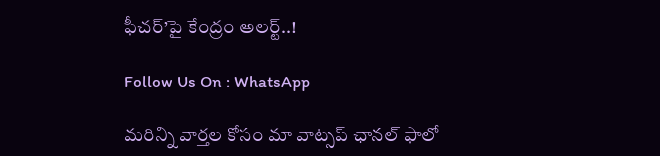ఫీచర్‌’పై కేంద్రం అలర్ట్..!

Follow Us On : WhatsApp

మ‌రిన్ని వార్త‌ల కోసం మా వాట్స‌ప్ ఛాన‌ల్ ఫాలో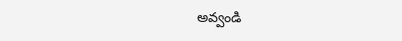అవ్వండి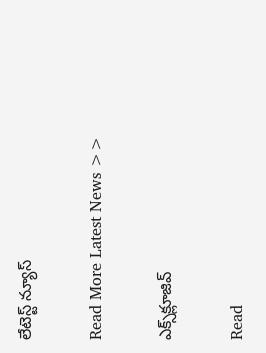లేటెస్ట్ న్యూస్‌

Read More Latest News >>

ఎక్స్‌క్లూజివ్‌

Read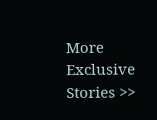More Exclusive Stories >>